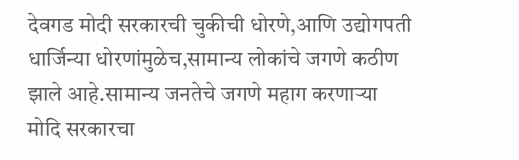देवगड मोदी सरकारची चुकीची धोरणे,आणि उद्योगपती धार्जिन्या धोरणांमुळेच,सामान्य लोकांचे जगणे कठीण झाले आहे.सामान्य जनतेचे जगणे महाग करणाऱ्या मोदि सरकारचा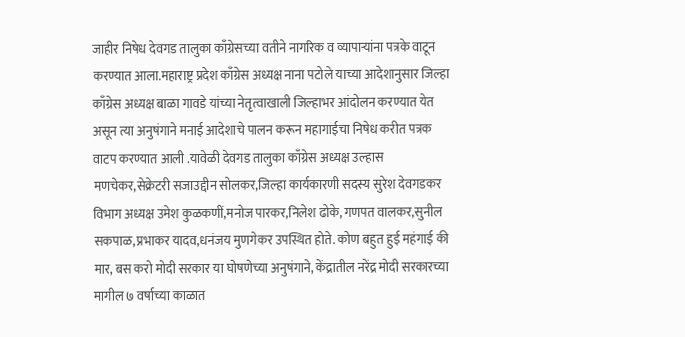जाहीर निषेध देवगड तालुका काँग्रेसच्या वतीने नागरिक व व्यापाऱ्यांना पत्रके वाटून करण्यात आला.महाराष्ट्र प्रदेश काँग्रेस अध्यक्ष नाना पटोले याच्या आदेशानुसार जिल्हा काँग्रेस अध्यक्ष बाळा गावडे यांच्या नेतृत्वाखाली जिल्हाभर आंदोलन करण्यात येत असून त्या अनुषंगाने मनाई आदेशाचे पालन करून महागाईचा निषेध करीत पत्रक वाटप करण्यात आली .यावेळी देवगड तालुका काँग्रेस अध्यक्ष उल्हास मणचेकर,सेक्रेटरी सजाउद्दीन सोलकर,जिल्हा कार्यकारणी सदस्य सुरेश देवगडकर विभाग अध्यक्ष उमेश कुळकणीं,मनोज पारकर,निलेश ढोके, गणपत वालकर,सुनील सकपाळ,प्रभाकर यादव,धनंजय मुणगेकर उपस्थित होते. कोण बहुत हुई महंगाई की मार, बस करो मोदी सरकार या घोषणेच्या अनुषंगाने, केंद्रातील नरेंद्र मोदी सरकारच्या मागील ७ वर्षाच्या काळात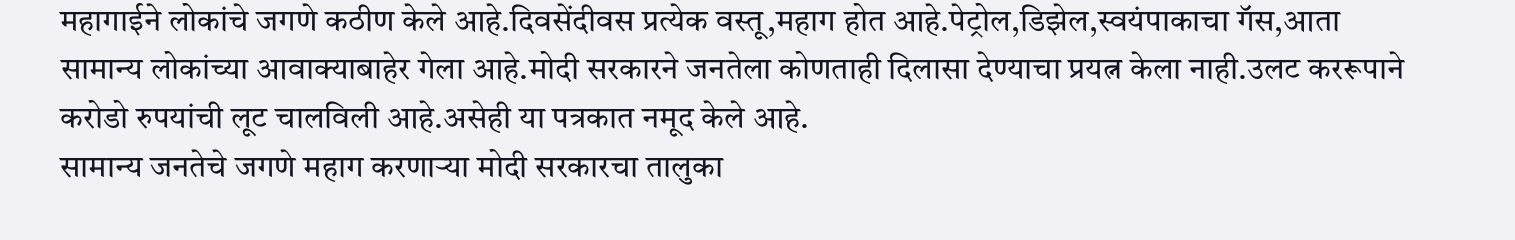महागाईने लोकांचे जगणे कठीण केले आहे.दिवसेंदीवस प्रत्येक वस्तू,महाग होत आहे.पेट्रोल,डिझेल,स्वयंपाकाचा गॅस,आता सामान्य लोकांच्या आवाक्याबाहेर गेला आहे.मोदी सरकारने जनतेला कोणताही दिलासा देण्याचा प्रयत्न केला नाही.उलट कररूपाने करोडो रुपयांची लूट चालविली आहे.असेही या पत्रकात नमूद केले आहे.
सामान्य जनतेचे जगणे महाग करणाऱ्या मोदी सरकारचा तालुका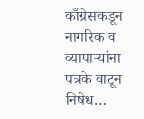काँग्रेसकडून नागरिक व व्यापाऱ्यांना पत्रके वाटून निषेध…